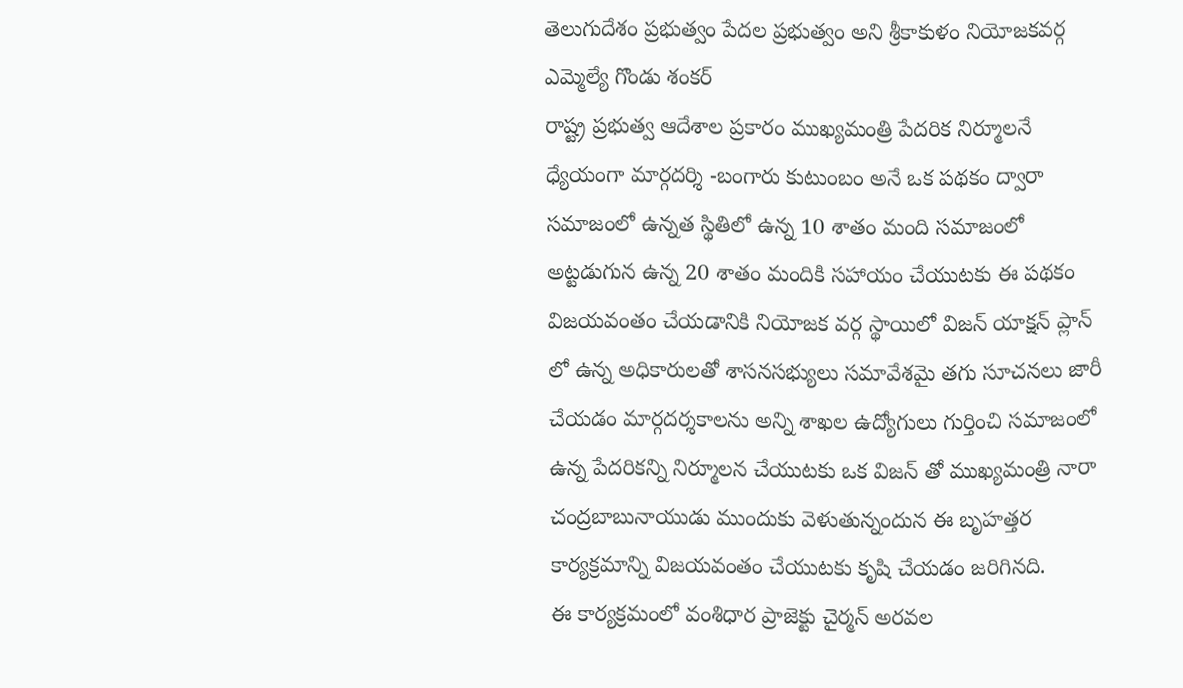తెలుగుదేశం ప్రభుత్వం పేదల ప్రభుత్వం అని శ్రీకాకుళం నియోజకవర్గ ఎమ్మెల్యే గొండు శంకర్
రాష్ట్ర ప్రభుత్వ ఆదేశాల ప్రకారం ముఖ్యమంత్రి పేదరిక నిర్మూలనే ధ్యేయంగా మార్గదర్శి -బంగారు కుటుంబం అనే ఒక పథకం ద్వారా సమాజంలో ఉన్నత స్థితిలో ఉన్న 10 శాతం మంది సమాజంలో అట్టడుగున ఉన్న 20 శాతం మందికి సహాయం చేయుటకు ఈ పథకం విజయవంతం చేయడానికి నియోజక వర్గ స్థాయిలో విజన్ యాక్షన్ ప్లాన్ లో ఉన్న అధికారులతో శాసనసభ్యులు సమావేశమై తగు సూచనలు జారీ చేయడం మార్గదర్శకాలను అన్ని శాఖల ఉద్యోగులు గుర్తించి సమాజంలో ఉన్న పేదరికన్ని నిర్మూలన చేయుటకు ఒక విజన్ తో ముఖ్యమంత్రి నారా చంద్రబాబునాయుడు ముందుకు వెళుతున్నందున ఈ బృహత్తర కార్యక్రమాన్ని విజయవంతం చేయుటకు కృషి చేయడం జరిగినది.
ఈ కార్యక్రమంలో వంశిధార ప్రాజెక్టు చైర్మన్ అరవల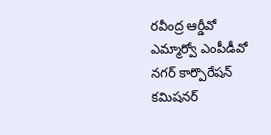రవీంద్ర ఆర్డీవో ఎమ్మార్వో ఎంపీడీవో నగర్ కార్పొరేషన్ కమిషనర్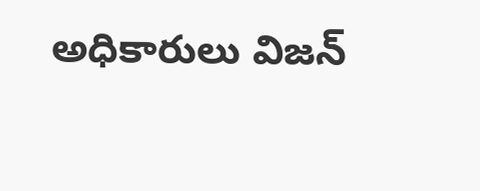అధికారులు విజన్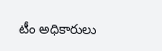టీం అధికారులు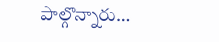పాల్గొన్నారు…